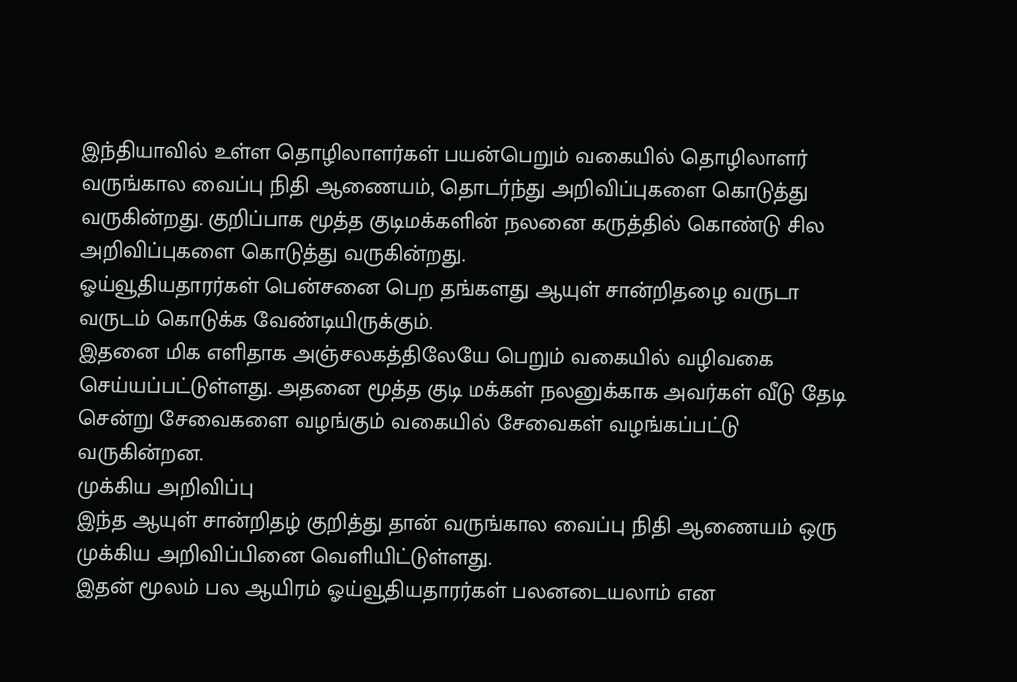இந்தியாவில் உள்ள தொழிலாளர்கள் பயன்பெறும் வகையில் தொழிலாளர் வருங்கால வைப்பு நிதி ஆணையம், தொடர்ந்து அறிவிப்புகளை கொடுத்து வருகின்றது. குறிப்பாக மூத்த குடிமக்களின் நலனை கருத்தில் கொண்டு சில அறிவிப்புகளை கொடுத்து வருகின்றது.
ஓய்வூதியதாரர்கள் பென்சனை பெற தங்களது ஆயுள் சான்றிதழை வருடா வருடம் கொடுக்க வேண்டியிருக்கும்.
இதனை மிக எளிதாக அஞ்சலகத்திலேயே பெறும் வகையில் வழிவகை செய்யப்பட்டுள்ளது. அதனை மூத்த குடி மக்கள் நலனுக்காக அவர்கள் வீடு தேடி சென்று சேவைகளை வழங்கும் வகையில் சேவைகள் வழங்கப்பட்டு வருகின்றன.
முக்கிய அறிவிப்பு
இந்த ஆயுள் சான்றிதழ் குறித்து தான் வருங்கால வைப்பு நிதி ஆணையம் ஒரு முக்கிய அறிவிப்பினை வெளியிட்டுள்ளது.
இதன் மூலம் பல ஆயிரம் ஓய்வூதியதாரர்கள் பலனடையலாம் என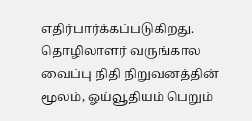எதிர்பார்க்கப்படுகிறது. தொழிலாளர் வருங்கால வைப்பு நிதி நிறுவனத்தின் மூலம், ஓய்வூதியம் பெறும்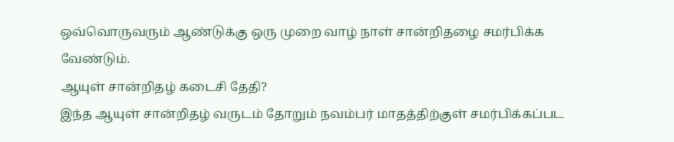ஒவ்வொருவரும் ஆண்டுக்கு ஒரு முறை வாழ் நாள் சான்றிதழை சமர்பிக்க வேண்டும்.
ஆயுள் சான்றிதழ் கடைசி தேதி?
இந்த ஆயுள் சான்றிதழ் வருடம் தோறும் நவம்பர் மாதத்திற்குள் சமர்பிக்கப்பட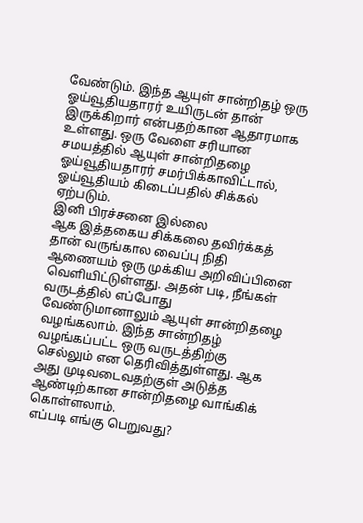வேண்டும். இந்த ஆயுள் சான்றிதழ் ஒரு ஓய்வூதியதாரர் உயிருடன் தான் இருக்கிறார் என்பதற்கான ஆதாரமாக உள்ளது. ஒரு வேளை சரியான சமயத்தில் ஆயுள் சான்றிதழை ஓய்வூதியதாரர் சமர்பிக்காவிட்டால், ஓய்வூதியம் கிடைப்பதில் சிக்கல் ஏற்படும்.
இனி பிரச்சனை இல்லை
ஆக இத்தகைய சிக்கலை தவிர்க்கத் தான் வருங்கால வைப்பு நிதி ஆணையம் ஒரு முக்கிய அறிவிப்பினை வெளியிட்டுள்ளது. அதன் படி, நீங்கள் வருடத்தில் எப்போது வேண்டுமானாலும் ஆயுள் சான்றிதழை வழங்கலாம். இந்த சான்றிதழ் வழங்கப்பட்ட ஒரு வருடத்திற்கு செல்லும் என தெரிவித்துள்ளது. ஆக அது முடிவடைவதற்குள் அடுத்த ஆண்டிற்கான சான்றிதழை வாங்கிக் கொள்ளலாம்.
எப்படி எங்கு பெறுவது?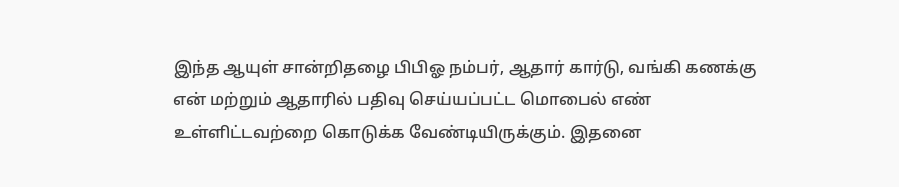இந்த ஆயுள் சான்றிதழை பிபிஓ நம்பர், ஆதார் கார்டு, வங்கி கணக்கு என் மற்றும் ஆதாரில் பதிவு செய்யப்பட்ட மொபைல் எண் உள்ளிட்டவற்றை கொடுக்க வேண்டியிருக்கும். இதனை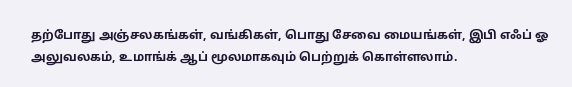தற்போது அஞ்சலகங்கள், வங்கிகள், பொது சேவை மையங்கள், இபி எஃப் ஓ அலுவலகம், உமாங்க் ஆப் மூலமாகவும் பெற்றுக் கொள்ளலாம்.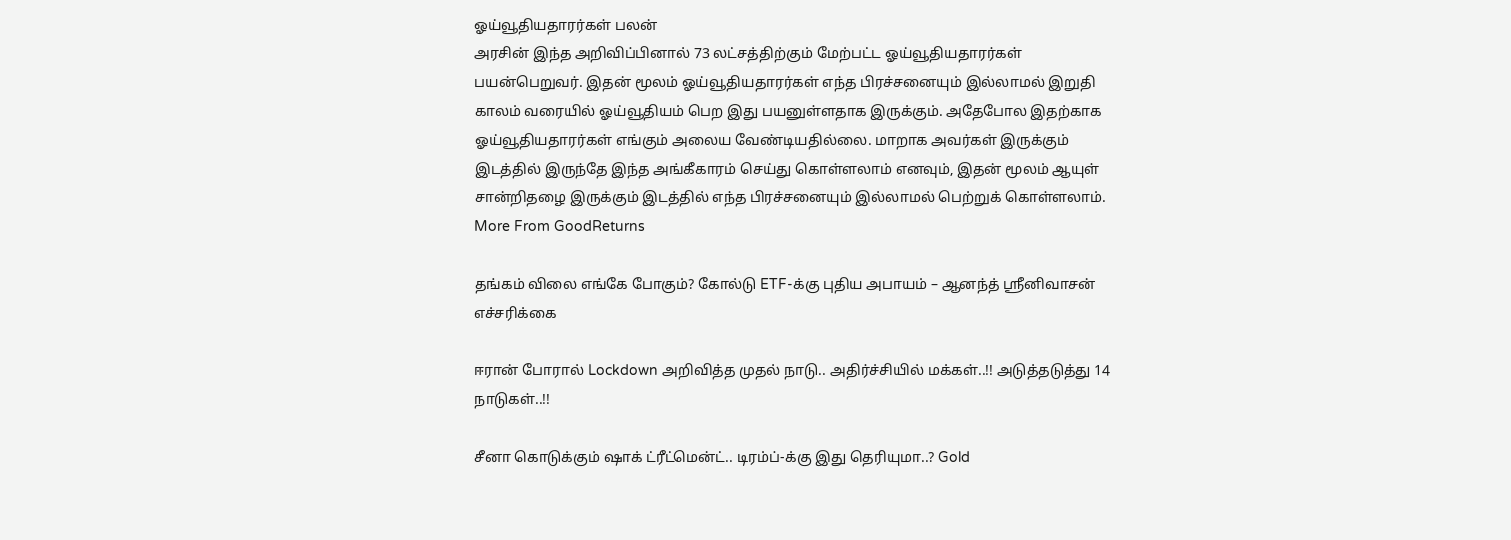ஓய்வூதியதாரர்கள் பலன்
அரசின் இந்த அறிவிப்பினால் 73 லட்சத்திற்கும் மேற்பட்ட ஓய்வூதியதாரர்கள் பயன்பெறுவர். இதன் மூலம் ஓய்வூதியதாரர்கள் எந்த பிரச்சனையும் இல்லாமல் இறுதி காலம் வரையில் ஓய்வூதியம் பெற இது பயனுள்ளதாக இருக்கும். அதேபோல இதற்காக ஓய்வூதியதாரர்கள் எங்கும் அலைய வேண்டியதில்லை. மாறாக அவர்கள் இருக்கும் இடத்தில் இருந்தே இந்த அங்கீகாரம் செய்து கொள்ளலாம் எனவும், இதன் மூலம் ஆயுள் சான்றிதழை இருக்கும் இடத்தில் எந்த பிரச்சனையும் இல்லாமல் பெற்றுக் கொள்ளலாம்.
More From GoodReturns

தங்கம் விலை எங்கே போகும்? கோல்டு ETF-க்கு புதிய அபாயம் – ஆனந்த் ஸ்ரீனிவாசன் எச்சரிக்கை

ஈரான் போரால் Lockdown அறிவித்த முதல் நாடு.. அதிர்ச்சியில் மக்கள்..!! அடுத்தடுத்து 14 நாடுகள்..!!

சீனா கொடுக்கும் ஷாக் ட்ரீட்மென்ட்.. டிரம்ப்-க்கு இது தெரியுமா..? Gold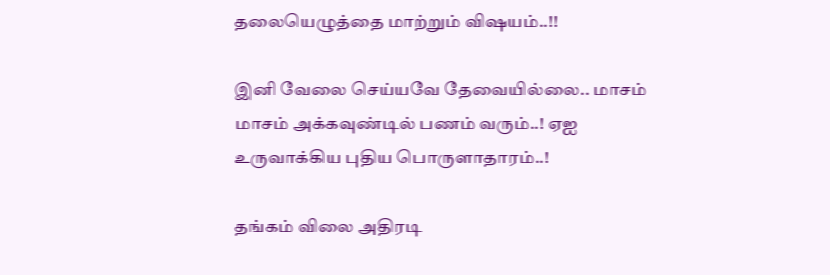தலையெழுத்தை மாற்றும் விஷயம்..!!

இனி வேலை செய்யவே தேவையில்லை.. மாசம் மாசம் அக்கவுண்டில் பணம் வரும்..! ஏஐ உருவாக்கிய புதிய பொருளாதாரம்..!

தங்கம் விலை அதிரடி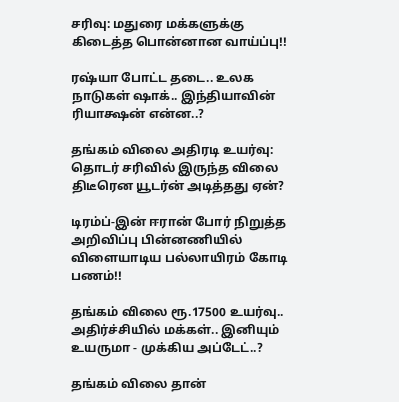சரிவு: மதுரை மக்களுக்கு கிடைத்த பொன்னான வாய்ப்பு!!

ரஷ்யா போட்ட தடை.. உலக நாடுகள் ஷாக்.. இந்தியாவின் ரியாக்ஷன் என்ன..?

தங்கம் விலை அதிரடி உயர்வு: தொடர் சரிவில் இருந்த விலை திடீரென யூடர்ன் அடித்தது ஏன்?

டிரம்ப்-இன் ஈரான் போர் நிறுத்த அறிவிப்பு பின்னணியில் விளையாடிய பல்லாயிரம் கோடி பணம்!!

தங்கம் விலை ரூ.17500 உயர்வு.. அதிர்ச்சியில் மக்கள்.. இனியும் உயருமா - முக்கிய அப்டேட்..?

தங்கம் விலை தான்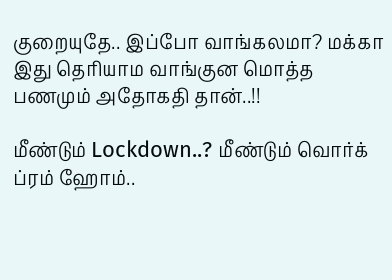குறையுதே.. இப்போ வாங்கலமா? மக்கா இது தெரியாம வாங்குன மொத்த பணமும் அதோகதி தான்..!!

மீண்டும் Lockdown..? மீண்டும் வொர்க் ப்ரம் ஹோம்..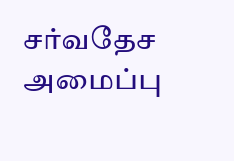சர்வதேச அமைப்பு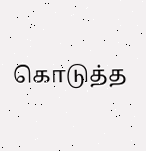கொடுத்த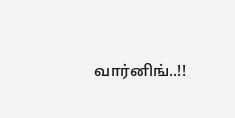வார்னிங்..!!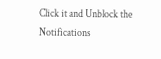Click it and Unblock the Notifications